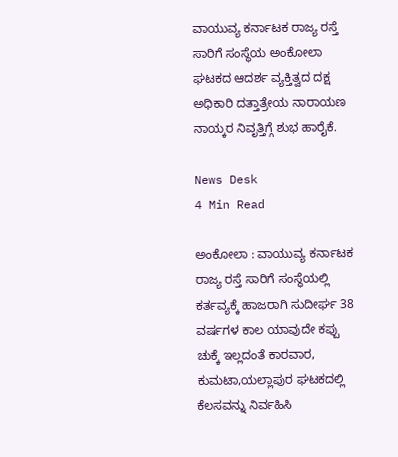ವಾಯುವ್ಯ ಕರ್ನಾಟಕ ರಾಜ್ಯ ರಸ್ತೆ ಸಾರಿಗೆ ಸಂಸ್ಥೆಯ ಅಂಕೋಲಾ ಘಟಕದ ಆದರ್ಶ ವ್ಯಕ್ತಿತ್ವದ ದಕ್ಷ ಅಧಿಕಾರಿ ದತ್ತಾತ್ರೇಯ ನಾರಾಯಣ ನಾಯ್ಕರ ನಿವೃತ್ತಿಗ್ಗೆ ಶುಭ ಹಾರೈಕೆ.

News Desk
4 Min Read

ಅಂಕೋಲಾ : ವಾಯುವ್ಯ ಕರ್ನಾಟಕ ರಾಜ್ಯ ರಸ್ತೆ ಸಾರಿಗೆ ಸಂಸ್ಥೆಯಲ್ಲಿ ಕರ್ತವ್ಯಕ್ಕೆ ಹಾಜರಾಗಿ ಸುದೀರ್ಘ 38 ವರ್ಷಗಳ ಕಾಲ ಯಾವುದೇ ಕಪ್ಪು ಚುಕ್ಕೆ ಇಲ್ಲದಂತೆ ಕಾರವಾರ, ಕುಮಟಾ,ಯಲ್ಲಾಪುರ ಘಟಕದಲ್ಲಿ ಕೆಲಸವನ್ನು ನಿರ್ವಹಿಸಿ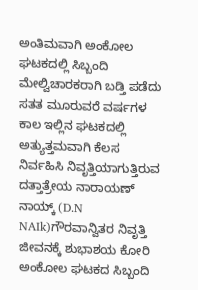ಅಂತಿಮವಾಗಿ ಅಂಕೋಲ ಘಟಕದಲ್ಲಿ ಸಿಬ್ಬಂದಿ ಮೇಲ್ವಿಚಾರಕರಾಗಿ ಬಡ್ತಿ ಪಡೆದು ಸತತ ಮೂರುವರೆ ವರ್ಷಗಳ ಕಾಲ ಇಲ್ಲಿನ ಘಟಕದಲ್ಲಿ ಅತ್ಯುತ್ತಮವಾಗಿ ಕೆಲಸ ನಿರ್ವಹಿಸಿ ನಿವೃತ್ತಿಯಾಗುತ್ತಿರುವ ದತ್ತಾತ್ರೇಯ ನಾರಾಯಣ್ ನಾಯ್ಕ್ (D.N NAIk)ಗೌರವಾನ್ವಿತರ ನಿವೃತ್ತಿ ಜೀವನಕ್ಕೆ ಶುಭಾಶಯ ಕೋರಿ ಅಂಕೋಲ ಘಟಕದ ಸಿಬ್ಬಂದಿ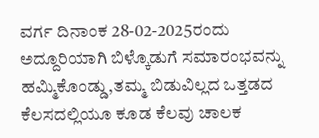ವರ್ಗ ದಿನಾಂಕ 28-02-2025ರಂದು ಅದ್ದೂರಿಯಾಗಿ ಬಿಳ್ಕೊಡುಗೆ ಸಮಾರಂಭವನ್ನು ಹಮ್ಮಿಕೊಂಡ್ಡು,ತಮ್ಮ ಬಿಡುವಿಲ್ಲದ ಒತ್ತಡದ ಕೆಲಸದಲ್ಲಿಯೂ ಕೂಡ ಕೆಲವು ಚಾಲಕ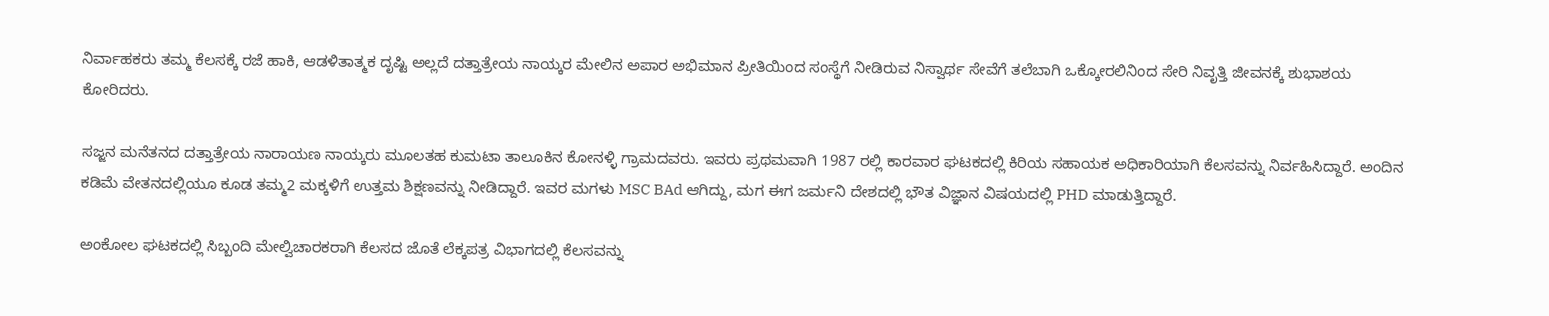ನಿರ್ವಾಹಕರು ತಮ್ಮ ಕೆಲಸಕ್ಕೆ ರಜೆ ಹಾಕಿ, ಆಡಳಿತಾತ್ಮಕ ದೃಷ್ಟಿ ಅಲ್ಲದೆ ದತ್ತಾತ್ರೇಯ ನಾಯ್ಕರ ಮೇಲಿನ ಅಪಾರ ಅಭಿಮಾನ ಪ್ರೀತಿಯಿಂದ ಸಂಸ್ಥೆಗೆ ನೀಡಿರುವ ನಿಸ್ವಾರ್ಥ ಸೇವೆಗೆ ತಲೆಬಾಗಿ ಒಕ್ಕೋರಲಿನಿಂದ ಸೇರಿ ನಿವೃತ್ತಿ ಜೀವನಕ್ಕೆ ಶುಭಾಶಯ ಕೋರಿದರು.

ಸಜ್ಜನ ಮನೆತನದ ದತ್ತಾತ್ರೇಯ ನಾರಾಯಣ ನಾಯ್ಕರು ಮೂಲತಹ ಕುಮಟಾ ತಾಲೂಕಿನ ಕೋನಳ್ಳಿ ಗ್ರಾಮದವರು. ಇವರು ಪ್ರಥಮವಾಗಿ 1987 ರಲ್ಲಿ ಕಾರವಾರ ಘಟಕದಲ್ಲಿ ಕಿರಿಯ ಸಹಾಯಕ ಅಧಿಕಾರಿಯಾಗಿ ಕೆಲಸವನ್ನು ನಿರ್ವಹಿಸಿದ್ದಾರೆ. ಅಂದಿನ ಕಡಿಮೆ ವೇತನದಲ್ಲಿಯೂ ಕೂಡ ತಮ್ಮ2 ಮಕ್ಕಳಿಗೆ ಉತ್ತಮ ಶಿಕ್ಷಣವನ್ನು ನೀಡಿದ್ದಾರೆ. ಇವರ ಮಗಳು MSC BAd ಆಗಿದ್ದು, ಮಗ ಈಗ ಜರ್ಮನಿ ದೇಶದಲ್ಲಿ ಭೌತ ವಿಜ್ಞಾನ ವಿಷಯದಲ್ಲಿ PHD ಮಾಡುತ್ತಿದ್ದಾರೆ.

ಅಂಕೋಲ ಘಟಕದಲ್ಲಿ ಸಿಬ್ಬಂದಿ ಮೇಲ್ವಿಚಾರಕರಾಗಿ ಕೆಲಸದ ಜೊತೆ ಲೆಕ್ಕಪತ್ರ ವಿಭಾಗದಲ್ಲಿ ಕೆಲಸವನ್ನು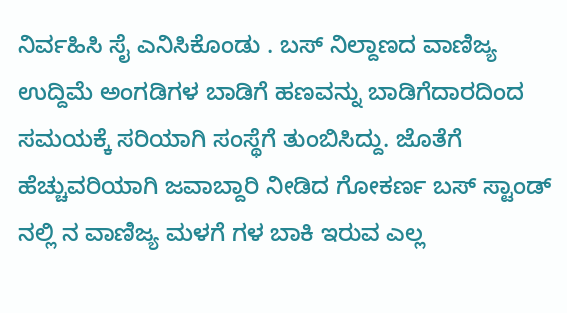ನಿರ್ವಹಿಸಿ ಸೈ ಎನಿಸಿಕೊಂಡು . ಬಸ್ ನಿಲ್ದಾಣದ ವಾಣಿಜ್ಯ ಉದ್ದಿಮೆ ಅಂಗಡಿಗಳ ಬಾಡಿಗೆ ಹಣವನ್ನು ಬಾಡಿಗೆದಾರದಿಂದ ಸಮಯಕ್ಕೆ ಸರಿಯಾಗಿ ಸಂಸ್ಥೆಗೆ ತುಂಬಿಸಿದ್ದು. ಜೊತೆಗೆ ಹೆಚ್ಚುವರಿಯಾಗಿ ಜವಾಬ್ದಾರಿ ನೀಡಿದ ಗೋಕರ್ಣ ಬಸ್ ಸ್ಟಾಂಡ್ ನಲ್ಲಿ ನ ವಾಣಿಜ್ಯ ಮಳಗೆ ಗಳ ಬಾಕಿ ಇರುವ ಎಲ್ಲ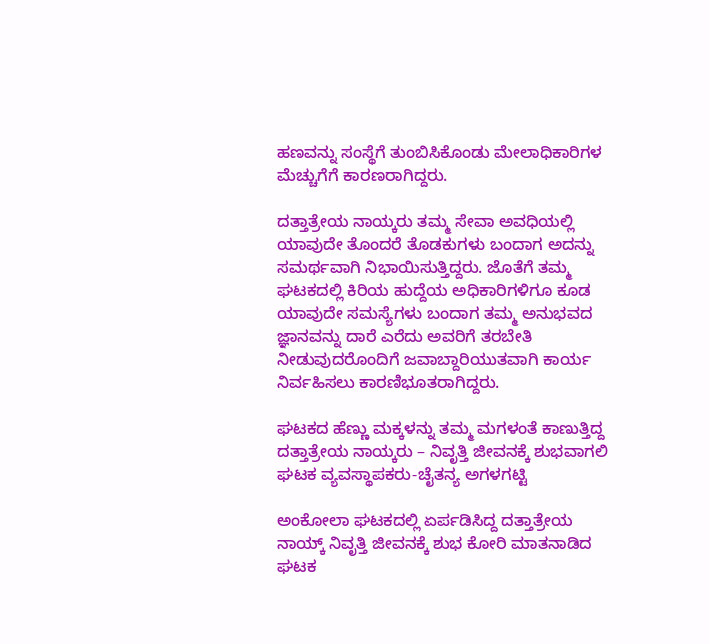ಹಣವನ್ನು ಸಂಸ್ಥೆಗೆ ತುಂಬಿಸಿಕೊಂಡು ಮೇಲಾಧಿಕಾರಿಗಳ ಮೆಚ್ಚುಗೆಗೆ ಕಾರಣರಾಗಿದ್ದರು.

ದತ್ತಾತ್ರೇಯ ನಾಯ್ಕರು ತಮ್ಮ ಸೇವಾ ಅವಧಿಯಲ್ಲಿ ಯಾವುದೇ ತೊಂದರೆ ತೊಡಕುಗಳು ಬಂದಾಗ ಅದನ್ನು ಸಮರ್ಥವಾಗಿ ನಿಭಾಯಿಸುತ್ತಿದ್ದರು. ಜೊತೆಗೆ ತಮ್ಮ ಘಟಕದಲ್ಲಿ ಕಿರಿಯ ಹುದ್ದೆಯ ಅಧಿಕಾರಿಗಳಿಗೂ ಕೂಡ ಯಾವುದೇ ಸಮಸ್ಯೆಗಳು ಬಂದಾಗ ತಮ್ಮ ಅನುಭವದ ಜ್ಞಾನವನ್ನು ದಾರೆ ಎರೆದು ಅವರಿಗೆ ತರಬೇತಿ ನೀಡುವುದರೊಂದಿಗೆ ಜವಾಬ್ದಾರಿಯುತವಾಗಿ ಕಾರ್ಯ ನಿರ್ವಹಿಸಲು ಕಾರಣಿಭೂತರಾಗಿದ್ದರು.

ಘಟಕದ ಹೆಣ್ಣು ಮಕ್ಕಳನ್ನು ತಮ್ಮ ಮಗಳಂತೆ ಕಾಣುತ್ತಿದ್ದ ದತ್ತಾತ್ರೇಯ ನಾಯ್ಕರು – ನಿವೃತ್ತಿ ಜೀವನಕ್ಕೆ ಶುಭವಾಗಲಿ ಘಟಕ ವ್ಯವಸ್ಥಾಪಕರು-ಚೈತನ್ಯ ಅಗಳಗಟ್ಟಿ

ಅಂಕೋಲಾ ಘಟಕದಲ್ಲಿ ಏರ್ಪಡಿಸಿದ್ದ ದತ್ತಾತ್ರೇಯ ನಾಯ್ಕ್ ನಿವೃತ್ತಿ ಜೀವನಕ್ಕೆ ಶುಭ ಕೋರಿ ಮಾತನಾಡಿದ ಘಟಕ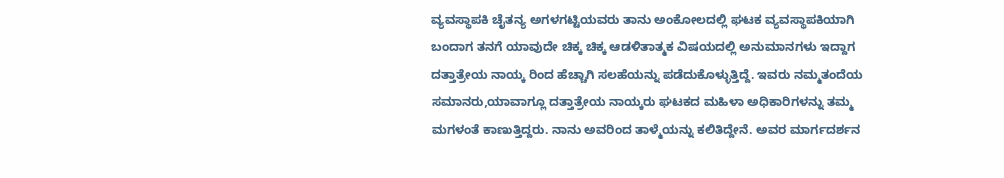ವ್ಯವಸ್ಥಾಪಕಿ ಚೈತನ್ಯ ಅಗಳಗಟ್ಟಿಯವರು ತಾನು ಅಂಕೋಲದಲ್ಲಿ ಘಟಕ ವ್ಯವಸ್ಥಾಪಕಿಯಾಗಿ ಬಂದಾಗ ತನಗೆ ಯಾವುದೇ ಚಿಕ್ಕ ಚಿಕ್ಕ ಆಡಳಿತಾತ್ಮಕ ವಿಷಯದಲ್ಲಿ ಅನುಮಾನಗಳು ಇದ್ದಾಗ ದತ್ತಾತ್ರೇಯ ನಾಯ್ಕ ರಿಂದ ಹೆಚ್ಚಾಗಿ ಸಲಹೆಯನ್ನು ಪಡೆದುಕೊಳ್ಳುತ್ತಿದ್ದೆ. ಇವರು ನಮ್ಮತಂದೆಯ ಸಮಾನರು,ಯಾವಾಗ್ಲೂ ದತ್ತಾತ್ರೇಯ ನಾಯ್ಕರು ಘಟಕದ ಮಹಿಳಾ ಅಧಿಕಾರಿಗಳನ್ನು ತಮ್ಮ ಮಗಳಂತೆ ಕಾಣುತ್ತಿದ್ದರು. ನಾನು ಅವರಿಂದ ತಾಳ್ಮೆಯನ್ನು ಕಲಿತಿದ್ದೇನೆ. ಅವರ ಮಾರ್ಗದರ್ಶನ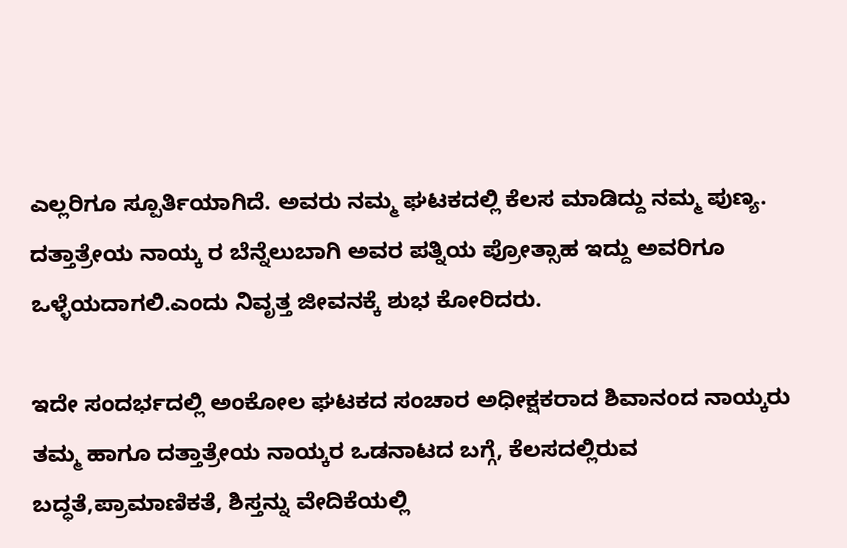ಎಲ್ಲರಿಗೂ ಸ್ಪೂರ್ತಿಯಾಗಿದೆ. ಅವರು ನಮ್ಮ ಘಟಕದಲ್ಲಿ ಕೆಲಸ ಮಾಡಿದ್ದು ನಮ್ಮ ಪುಣ್ಯ. ದತ್ತಾತ್ರೇಯ ನಾಯ್ಕ ರ ಬೆನ್ನೆಲುಬಾಗಿ ಅವರ ಪತ್ನಿಯ ಪ್ರೋತ್ಸಾಹ ಇದ್ದು ಅವರಿಗೂ ಒಳ್ಳೆಯದಾಗಲಿ.ಎಂದು ನಿವೃತ್ತ ಜೀವನಕ್ಕೆ ಶುಭ ಕೋರಿದರು.

ಇದೇ ಸಂದರ್ಭದಲ್ಲಿ ಅಂಕೋಲ ಘಟಕದ ಸಂಚಾರ ಅಧೀಕ್ಷಕರಾದ ಶಿವಾನಂದ ನಾಯ್ಕರು ತಮ್ಮ ಹಾಗೂ ದತ್ತಾತ್ರೇಯ ನಾಯ್ಕರ ಒಡನಾಟದ ಬಗ್ಗೆ, ಕೆಲಸದಲ್ಲಿರುವ ಬದ್ಧತೆ,ಪ್ರಾಮಾಣಿಕತೆ, ಶಿಸ್ತನ್ನು ವೇದಿಕೆಯಲ್ಲಿ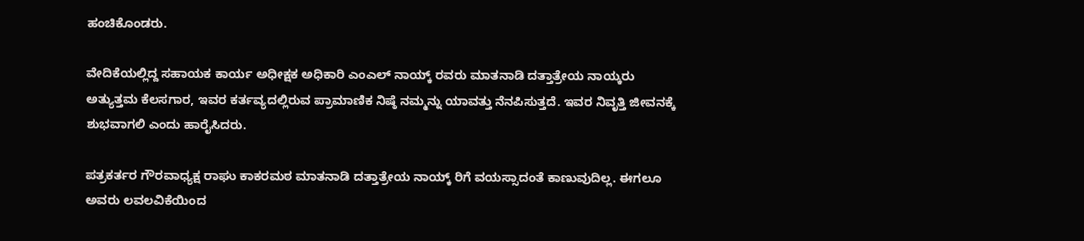ಹಂಚಿಕೊಂಡರು.

ವೇದಿಕೆಯಲ್ಲಿದ್ದ ಸಹಾಯಕ ಕಾರ್ಯ ಅಧೀಕ್ಷಕ ಅಧಿಕಾರಿ ಎಂಎಲ್ ನಾಯ್ಕ್ ರವರು ಮಾತನಾಡಿ ದತ್ತಾತ್ರೇಯ ನಾಯ್ಕರು ಅತ್ಯುತ್ತಮ ಕೆಲಸಗಾರ, ಇವರ ಕರ್ತವ್ಯದಲ್ಲಿರುವ ಪ್ರಾಮಾಣಿಕ ನಿಷ್ಠೆ ನಮ್ಮನ್ನು ಯಾವತ್ತು ನೆನಪಿಸುತ್ತದೆ. ಇವರ ನಿವೃತ್ತಿ ಜೀವನಕ್ಕೆ ಶುಭವಾಗಲಿ ಎಂದು ಹಾರೈಸಿದರು.

ಪತ್ರಕರ್ತರ ಗೌರವಾಧ್ಯಕ್ಷ ರಾಘು ಕಾಕರಮಠ ಮಾತನಾಡಿ ದತ್ತಾತ್ರೇಯ ನಾಯ್ಕ್ ರಿಗೆ ವಯಸ್ಸಾದಂತೆ ಕಾಣುವುದಿಲ್ಲ. ಈಗಲೂ ಅವರು ಲವಲವಿಕೆಯಿಂದ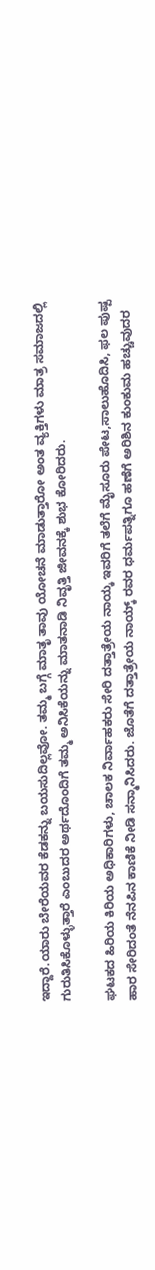ಇದ್ದಾರೆ.ಯಾರು ಬೇರೆಯವರ ಕೆಡಕನ್ನು ಬಯಸುದಿಲ್ಲವೋ. ತಮ್ಮ ಬಗ್ಗೆ ಮಾತೃ ತಾವು ಯೋಚನೆ ಮಾಡುತ್ತಾರೋ ಅಂತ ವ್ಯಕ್ತಿಗಳು ಮಾತ್ರ ಸಮಾಜದಲ್ಲಿ ಗುರುತಿಸಿಕೊಳ್ಳುತ್ತಾರೆ ಎಂಬುದರ ಅರ್ಥದೊಂದಿಗೆ ತಮ್ಮ ಅನಿಸಿಕೆಯನ್ನು ಮಾತನಾಡಿ ನಿವೃತ್ತಿ ಜೀವನಕ್ಕೆ ಶುಭ ಕೋರಿದರು.

ಘಟಕದ ಹಿರಿಯ ಕಿರಿಯ ಅಧಿಕಾರಿಗಳು, ಚಾಲಕ ನಿರ್ವಾಹಕರು ಸೇರಿ ದತ್ತಾತ್ರೇಯ ನಾಯ್ಕ ಇವರಿಗೆ ತಲೆಗೆ ಮೈಸೂರು ಪೇಟ,ಸಾಲುಹೊದಿಸಿ, ಫಲ ಪುಷ್ಪ ಹಾರ ಸೇರಿದಂತೆ ನೆನಪಿನ ಕಾಣಿಕೆ ನೀಡಿ ಸನ್ಮಾನಿಸಿದರು. ಜೊತೆಗೆ ದತ್ತಾತ್ರೇಯ ನಾಯ್ಕ್ ರವರ ಧರ್ಮಪತ್ನಿಗೂ ಹಣೆಗೆ ಅರಿಶಿನ ಕುಂಕುಮ ಹಚ್ಚುವುದರ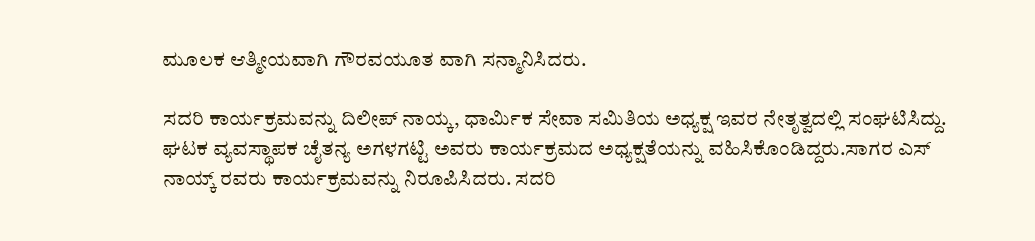ಮೂಲಕ ಆತ್ಮೀಯವಾಗಿ ಗೌರವಯೂತ ವಾಗಿ ಸನ್ಮಾನಿಸಿದರು.

ಸದರಿ ಕಾರ್ಯಕ್ರಮವನ್ನು ದಿಲೀಪ್ ನಾಯ್ಕ, ಧಾರ್ಮಿಕ ಸೇವಾ ಸಮಿತಿಯ ಅಧ್ಯಕ್ಷ ಇವರ ನೇತೃತ್ವದಲ್ಲಿ ಸಂಘಟಿಸಿದ್ದು. ಘಟಕ ವ್ಯವಸ್ಥಾಪಕ ಚೈತನ್ಯ ಅಗಳಗಟ್ಟಿ ಅವರು ಕಾರ್ಯಕ್ರಮದ ಅಧ್ಯಕ್ಷತೆಯನ್ನು ವಹಿಸಿಕೊಂಡಿದ್ದರು.ಸಾಗರ ಎಸ್ ನಾಯ್ಕ್ ರವರು ಕಾರ್ಯಕ್ರಮವನ್ನು ನಿರೂಪಿಸಿದರು. ಸದರಿ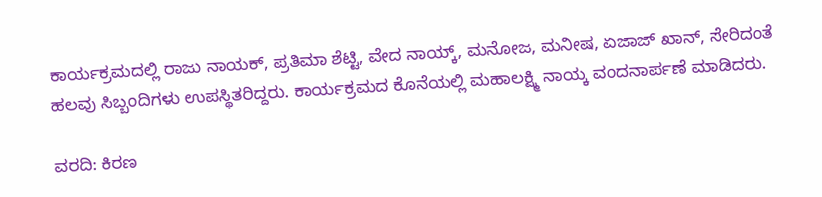ಕಾರ್ಯಕ್ರಮದಲ್ಲಿ ರಾಜು ನಾಯಕ್, ಪ್ರತಿಮಾ ಶೆಟ್ಟಿ, ವೇದ ನಾಯ್ಕ್, ಮನೋಜ, ಮನೀಷ, ಏಜಾಜ್ ಖಾನ್, ಸೇರಿದಂತೆ ಹಲವು ಸಿಬ್ಬಂದಿಗಳು ಉಪಸ್ಥಿತರಿದ್ದರು. ಕಾರ್ಯಕ್ರಮದ ಕೊನೆಯಲ್ಲಿ ಮಹಾಲಕ್ಷ್ಮಿ ನಾಯ್ಕ ವಂದನಾರ್ಪಣೆ ಮಾಡಿದರು.

ವರದಿ: ಕಿರಣ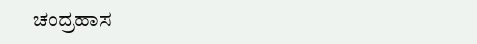ಚಂದ್ರಹಾಸ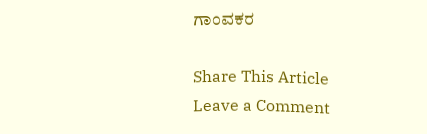ಗಾಂವಕರ

Share This Article
Leave a Comment